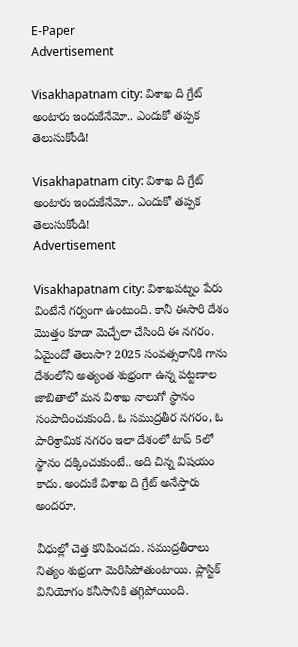E-Paper
Advertisement

Visakhapatnam city: విశాఖ ది గ్రేట్ అంటారు ఇందుకేనేమో.. ఎందుకో తప్పక తెలుసుకోండి!

Visakhapatnam city: విశాఖ ది గ్రేట్ అంటారు ఇందుకేనేమో.. ఎందుకో తప్పక తెలుసుకోండి!
Advertisement

Visakhapatnam city: విశాఖపట్నం పేరు వింటేనే గర్వంగా ఉంటుంది. కానీ ఈసారి దేశం మొత్తం కూడా మెచ్చేలా చేసింది ఈ నగరం. ఏమైందో తెలుసా? 2025 సంవత్సరానికి గాను దేశంలోని అత్యంత శుభ్రంగా ఉన్న పట్టణాల జాబితాలో మన విశాఖ నాలుగో స్థానం సంపాదించుకుంది. ఓ సముద్రతీర నగరం, ఓ పారిశ్రామిక నగరం ఇలా దేశంలో టాప్ 5లో స్థానం దక్కించుకుంటే.. అది చిన్న విషయం కాదు. అందుకే విశాఖ ది గ్రేట్ అనేస్తారు అందరూ.

వీధుల్లో చెత్త కనిపించదు. సముద్రతీరాలు నిత్యం శుభ్రంగా మెరిసిపోతుంటాయి. ప్లాస్టిక్ వినియోగం కనీసానికి తగ్గిపోయింది.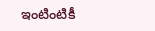ఇంటింటికీ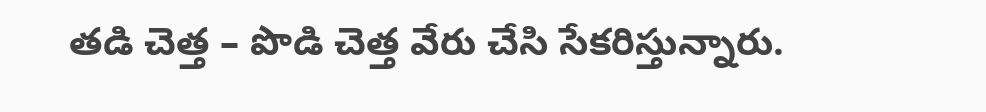తడి చెత్త – పొడి చెత్త వేరు చేసి సేకరిస్తున్నారు.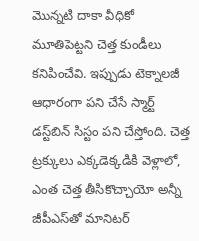మొన్నటి దాకా వీధికో మూతిపెట్టని చెత్త కుండీలు కనిపించేవి. ఇప్పుడు టెక్నాలజీ ఆధారంగా పని చేసే స్మార్ట్ డస్ట్‌బిన్‌ సిస్టం పని చేస్తోంది. చెత్త ట్రక్కులు ఎక్కడెక్కడికి వెళ్లాలో, ఎంత చెత్త తీసికొచ్చాయో అన్నీ జీపీఎస్‌తో మానిటర్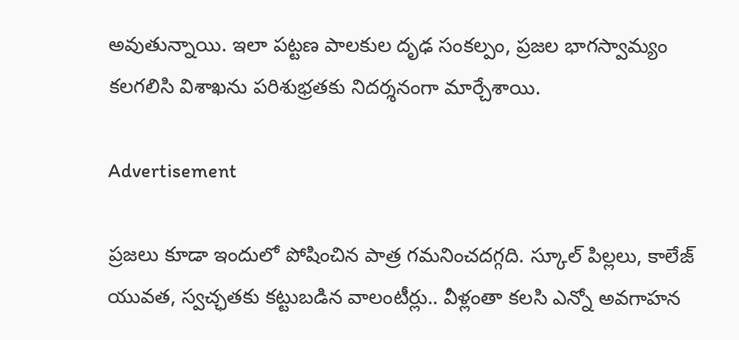అవుతున్నాయి. ఇలా పట్టణ పాలకుల దృఢ సంకల్పం, ప్రజల భాగస్వామ్యం కలగలిసి విశాఖను పరిశుభ్రతకు నిదర్శనంగా మార్చేశాయి.

Advertisement

ప్రజలు కూడా ఇందులో పోషించిన పాత్ర గమనించదగ్గది. స్కూల్ పిల్లలు, కాలేజ్ యువత, స్వచ్ఛతకు కట్టుబడిన వాలంటీర్లు.. వీళ్లంతా కలసి ఎన్నో అవగాహన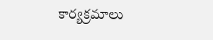కార్యక్రమాలు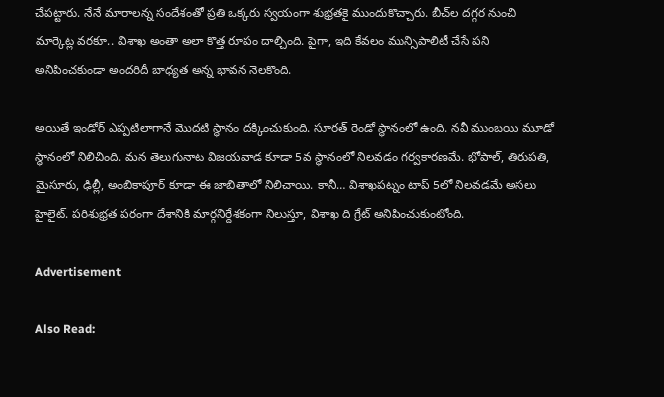చేపట్టారు. నేనే మారాలన్న సందేశంతో ప్రతి ఒక్కరు స్వయంగా శుభ్రతకై ముందుకొచ్చారు. బీచ్‌ల దగ్గర నుంచి మార్కెట్ల వరకూ.. విశాఖ అంతా అలా కొత్త రూపం దాల్చింది. పైగా, ఇది కేవలం మున్సిపాలిటీ చేసే పని అనిపించకుండా అందరిదీ బాధ్యత అన్న భావన నెలకొంది.

అయితే ఇండోర్ ఎప్పటిలాగానే మొదటి స్థానం దక్కించుకుంది. సూరత్ రెండో స్థానంలో ఉంది. నవీ ముంబయి మూడో స్థానంలో నిలిచింది. మన తెలుగునాట విజయవాడ కూడా 5వ స్థానంలో నిలవడం గర్వకారణమే. భోపాల్, తిరుపతి, మైసూరు, ఢిల్లీ, అంబికాపూర్ కూడా ఈ జాబితాలో నిలిచాయి. కానీ… విశాఖపట్నం టాప్ 5లో నిలవడమే అసలు హైలైట్. పరిశుభ్రత పరంగా దేశానికి మార్గనిర్దేశకంగా నిలుస్తూ, విశాఖ ది గ్రేట్ అనిపించుకుంటోంది.

Advertisement

Also Read: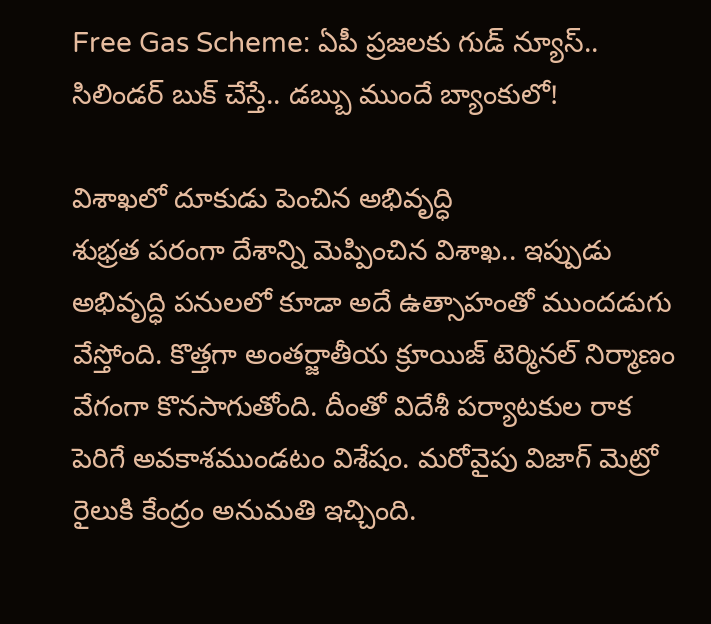Free Gas Scheme: ఏపీ ప్రజలకు గుడ్ న్యూస్.. సిలిండర్ బుక్ చేస్తే.. డబ్బు ముందే బ్యాంకులో!

విశాఖలో దూకుడు పెంచిన అభివృద్ధి
శుభ్రత పరంగా దేశాన్ని మెప్పించిన విశాఖ.. ఇప్పుడు అభివృద్ధి పనులలో కూడా అదే ఉత్సాహంతో ముందడుగు వేస్తోంది. కొత్తగా అంతర్జాతీయ క్రూయిజ్ టెర్మినల్ నిర్మాణం వేగంగా కొనసాగుతోంది. దీంతో విదేశీ పర్యాటకుల రాక పెరిగే అవకాశముండటం విశేషం. మరోవైపు విజాగ్ మెట్రో రైలుకి కేంద్రం అనుమతి ఇచ్చింది.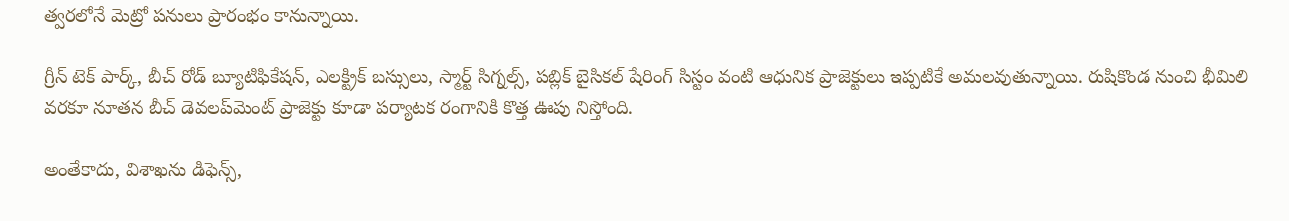త్వరలోనే మెట్రో పనులు ప్రారంభం కానున్నాయి.

గ్రీన్ టెక్ పార్క్, బీచ్ రోడ్ బ్యూటిఫికేషన్, ఎలక్ట్రిక్ బస్సులు, స్మార్ట్ సిగ్నల్స్, పబ్లిక్ బైసికల్ షేరింగ్ సిస్టం వంటి ఆధునిక ప్రాజెక్టులు ఇప్పటికే అమలవుతున్నాయి. రుషికొండ నుంచి భీమిలి వరకూ నూతన బీచ్ డెవలప్‌మెంట్ ప్రాజెక్టు కూడా పర్యాటక రంగానికి కొత్త ఊపు నిస్తోంది.

అంతేకాదు, విశాఖను డిఫెన్స్,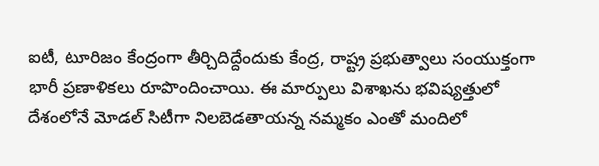ఐటీ, టూరిజం కేంద్రంగా తీర్చిదిద్దేందుకు కేంద్ర, రాష్ట్ర ప్రభుత్వాలు సంయుక్తంగా భారీ ప్రణాళికలు రూపొందించాయి. ఈ మార్పులు విశాఖను భవిష్యత్తులో దేశంలోనే మోడల్ సిటీగా నిలబెడతాయన్న నమ్మకం ఎంతో మందిలో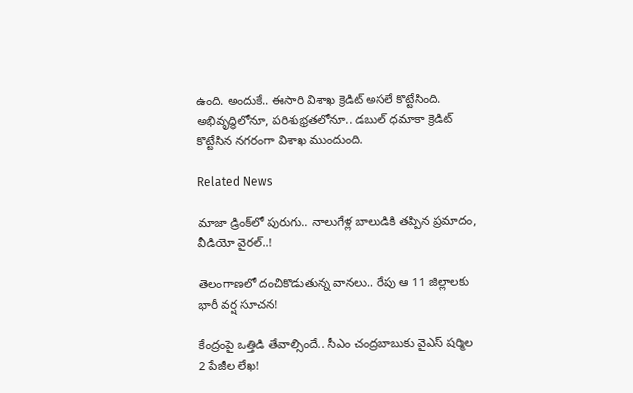ఉంది. అందుకే.. ఈసారి విశాఖ క్రెడిట్ అసలే కొట్టేసింది. అభివృద్ధిలోనూ, పరిశుభ్రతలోనూ.. డబుల్ ధమాకా క్రెడిట్ కొట్టేసిన నగరంగా విశాఖ ముందుంది.

Related News

మాజా డ్రింక్‌లో పురుగు.. నాలుగేళ్ల బాలుడికి తప్పిన ప్రమాదం, వీడియో వైరల్..!

తెలంగాణలో దంచికొడుతున్న వానలు.. రేపు ఆ 11 జిల్లాలకు భారీ వర్ష సూచన!

కేంద్రంపై ఒత్తిడి తేవాల్సిందే.. సీఎం చంద్రబాబుకు వైఎస్ షర్మిల 2 పేజీల లేఖ!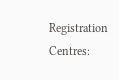Registration Centres: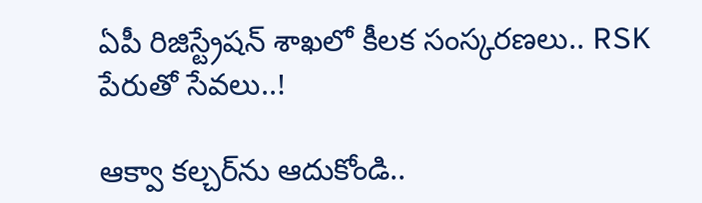ఏపీ రిజిస్ట్రేషన్ శాఖలో కీలక సంస్కరణలు.. RSK పేరుతో సేవలు..!

ఆక్వా కల్చర్‌ను ఆదుకోండి..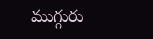ముగ్గురు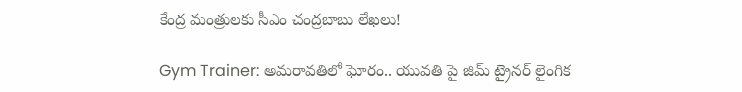కేంద్ర మంత్రులకు సీఎం చంద్రబాబు లేఖలు!

Gym Trainer: అమరావతిలో ఘోరం.. యువతి పై జిమ్ ట్రైనర్ లైంగిక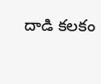దాడి కలకం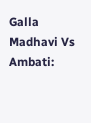Galla Madhavi Vs Ambati: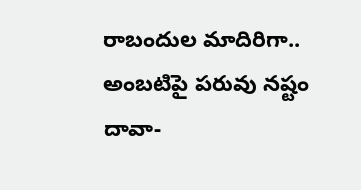రాబందుల మాదిరిగా.. అంబటిపై పరువు నష్టం దావా-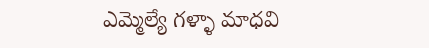ఎమ్మెల్యే గళ్ళా మాధవి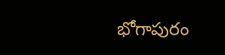భోగాపురం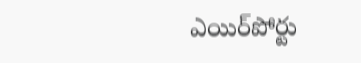ఎయిర్‌పోర్టు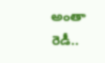అంతా రెడీ..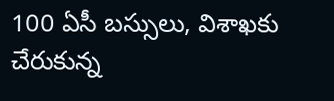100 ఏసీ బస్సులు, విశాఖకు చేరుకున్న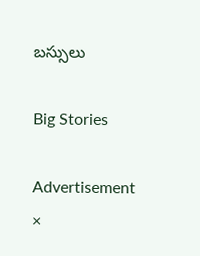బస్సులు

Big Stories

Advertisement
×